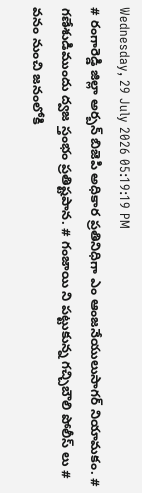Wednesday, 29 July 2026 05:19:19 PM
# రంగారెడ్డి జిల్లా అర్బన్ బిజెపి అధికార ప్రతినిధిగా ఎం ఆంజనేయులుసాగర్ నియామకం. # గణేశుడిముందు ద్వజ స్తంభం ప్రతిష్టపాన. # గంజాయి ని పట్టుకున్న గచ్చిబౌలి పోలీస్ లు # వనం నుంచి జనంలోకి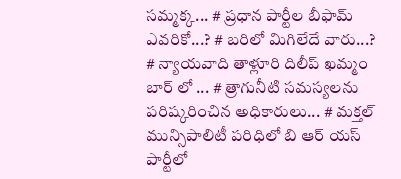సమ్మక్క... # ప్రధాన పార్టీల బీఫామ్ ఎవరికో...? # బరిలో మిగిలేదే వారు...? # న్యాయవాది తాళ్లూరి దిలీప్ ఖమ్మం బార్ లో ... # త్రాగునీటి సమస్యలను పరిష్కరించిన అధికారులు... # మక్తల్ మున్సిపాలిటీ పరిధిలో బి ఆర్ యస్ పార్టీలో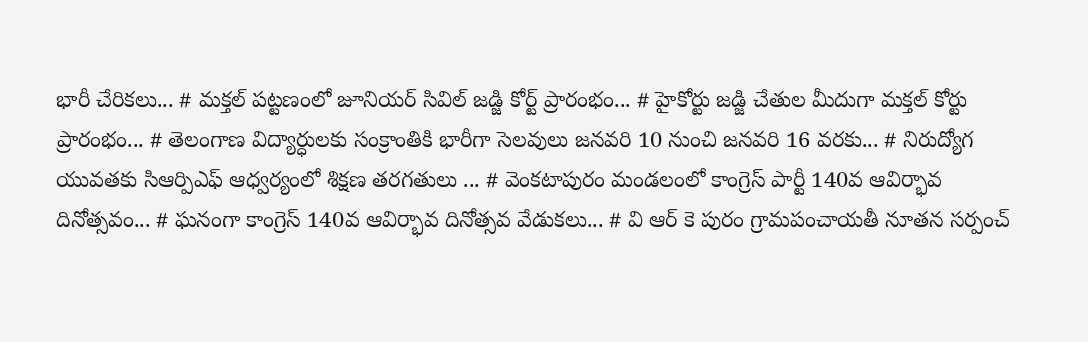భారీ చేరికలు... # మక్తల్ పట్టణంలో జూనియర్ సివిల్ జడ్జి కోర్ట్ ప్రారంభం... # హైకోర్టు జడ్జి చేతుల మీదుగా మక్తల్ కోర్టు ప్రారంభం... # తెలంగాణ విద్యార్ధులకు సంక్రాంతికి భారీగా సెలవులు జనవరి 10 నుంచి జనవరి 16 వరకు... # నిరుద్యోగ యువతకు సిఆర్పిఎఫ్ ఆధ్వర్యంలో శిక్షణ తరగతులు ... # వెంకటాపురం మండలంలో కాంగ్రెస్ పార్టీ 140వ ఆవిర్భావ దినోత్సవం... # ఘనంగా కాంగ్రెస్ 140వ ఆవిర్భావ దినోత్సవ వేడుకలు... # వి ఆర్ కె పురం గ్రామపంచాయతీ నూతన సర్పంచ్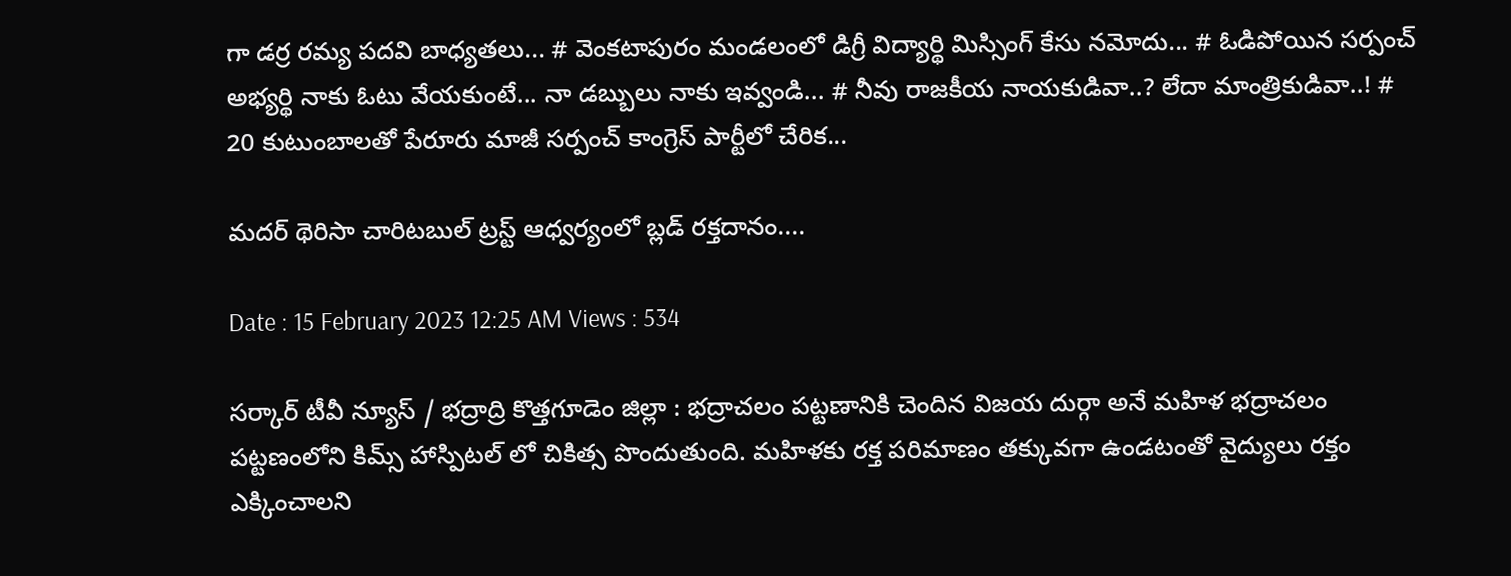గా డర్ర రమ్య పదవి బాధ్యతలు... # వెంకటాపురం మండలంలో డిగ్రీ విద్యార్థి మిస్సింగ్ కేసు నమోదు... # ఓడిపోయిన సర్పంచ్ అభ్యర్థి నాకు ఓటు వేయకుంటే... నా డబ్బులు నాకు ఇవ్వండి... # నీవు రాజకీయ నాయకుడివా..? లేదా మాంత్రికుడివా..! # 20 కుటుంబాలతో పేరూరు మాజీ సర్పంచ్ కాంగ్రెస్ పార్టీలో చేరిక...

మదర్ థెరిసా చారిటబుల్ ట్రస్ట్ ఆధ్వర్యంలో బ్లడ్ రక్తదానం....

Date : 15 February 2023 12:25 AM Views : 534

సర్కార్ టీవీ న్యూస్ / భద్రాద్రి కొత్తగూడెం జిల్లా : భద్రాచలం పట్టణానికి చెందిన విజయ దుర్గా అనే మహిళ భద్రాచలం పట్టణంలోని కిమ్స్ హాస్పిటల్ లో చికిత్స పొందుతుంది. మహిళకు రక్త పరిమాణం తక్కువగా ఉండటంతో వైద్యులు రక్తం ఎక్కించాలని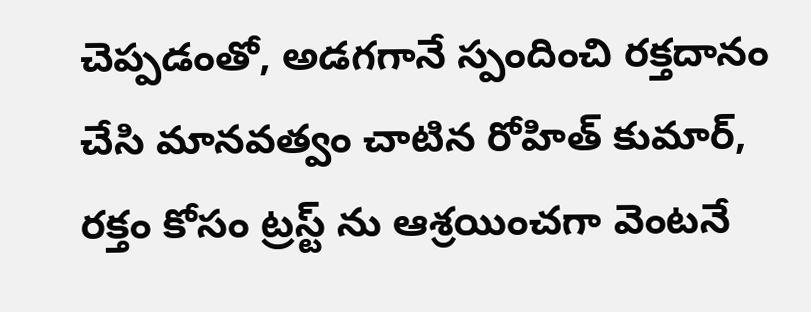చెప్పడంతో, అడగగానే స్పందించి రక్తదానం చేసి మానవత్వం చాటిన రోహిత్ కుమార్, రక్తం కోసం ట్రస్ట్ ను ఆశ్రయించగా వెంటనే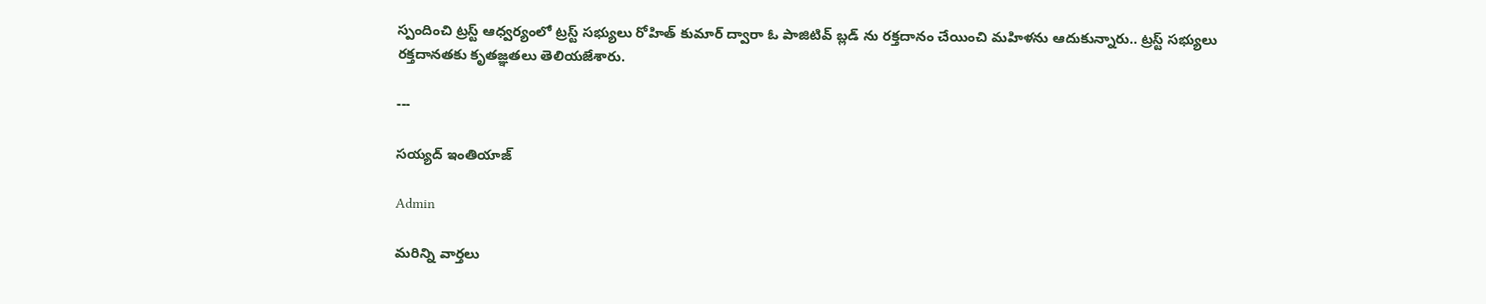స్పందించి ట్రస్ట్ ఆధ్వర్యంలో ట్రస్ట్ సభ్యులు రోహిత్ కుమార్ ద్వారా ఓ పాజిటివ్ బ్లడ్ ను రక్తదానం చేయించి మహిళను ఆదుకున్నారు.. ట్రస్ట్ సభ్యులు రక్తదానతకు కృతజ్ఞతలు తెలియజేశారు.

---

సయ్యద్ ఇంతియాజ్

Admin

మరిన్ని వార్తలు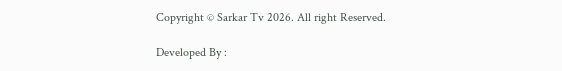Copyright © Sarkar Tv 2026. All right Reserved.

Developed By :